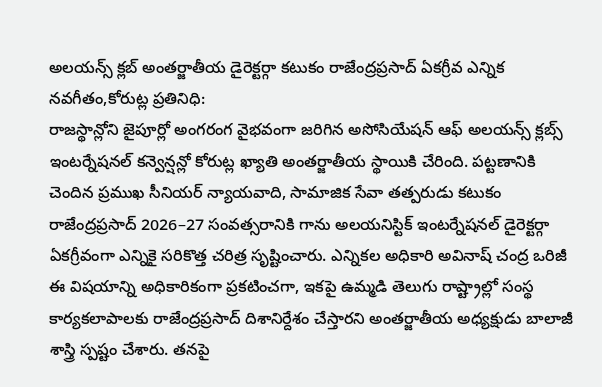అలయన్స్ క్లబ్ అంతర్జాతీయ డైరెక్టర్గా కటుకం రాజేంద్రప్రసాద్ ఏకగ్రీవ ఎన్నిక
నవగీతం,కోరుట్ల ప్రతినిధి:
రాజస్థాన్లోని జైపూర్లో అంగరంగ వైభవంగా జరిగిన అసోసియేషన్ ఆఫ్ అలయన్స్ క్లబ్స్ ఇంటర్నేషనల్ కన్వెన్షన్లో కోరుట్ల ఖ్యాతి అంతర్జాతీయ స్థాయికి చేరింది. పట్టణానికి చెందిన ప్రముఖ సీనియర్ న్యాయవాది, సామాజిక సేవా తత్పరుడు కటుకం రాజేంద్రప్రసాద్ 2026–27 సంవత్సరానికి గాను అలయనిస్టిక్ ఇంటర్నేషనల్ డైరెక్టర్గా ఏకగ్రీవంగా ఎన్నికై సరికొత్త చరిత్ర సృష్టించారు. ఎన్నికల అధికారి అవినాష్ చంద్ర ఒరిజీ ఈ విషయాన్ని అధికారికంగా ప్రకటించగా, ఇకపై ఉమ్మడి తెలుగు రాష్ట్రాల్లో సంస్థ కార్యకలాపాలకు రాజేంద్రప్రసాద్ దిశానిర్దేశం చేస్తారని అంతర్జాతీయ అధ్యక్షుడు బాలాజీ శాస్త్రి స్పష్టం చేశారు. తనపై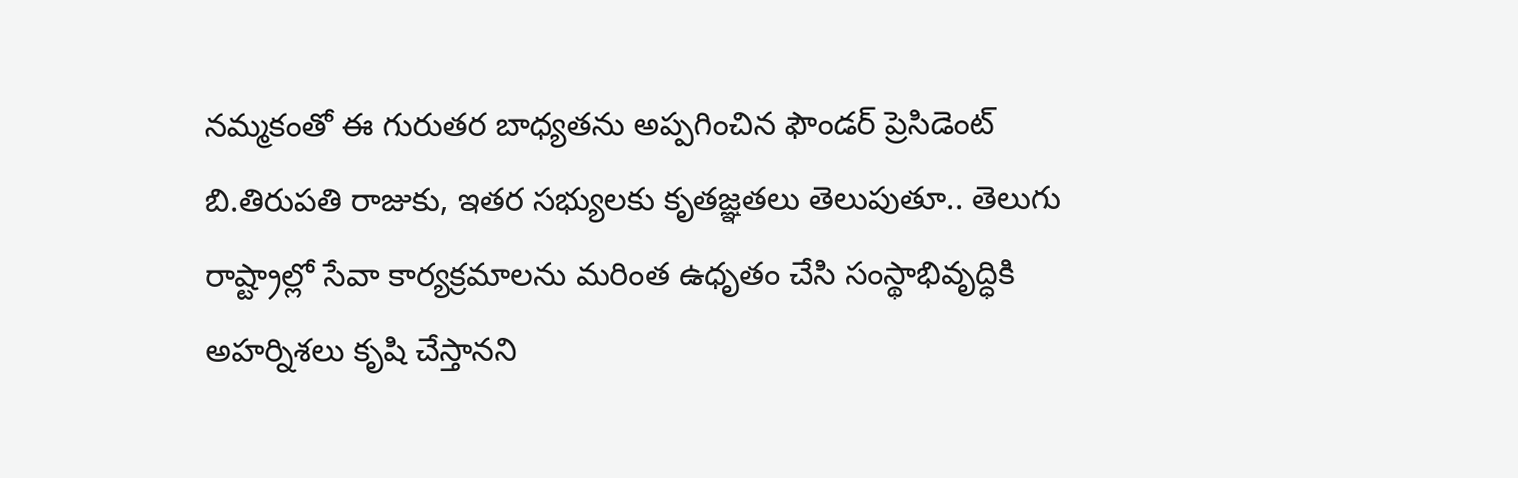నమ్మకంతో ఈ గురుతర బాధ్యతను అప్పగించిన ఫౌండర్ ప్రెసిడెంట్ బి.తిరుపతి రాజుకు, ఇతర సభ్యులకు కృతజ్ఞతలు తెలుపుతూ.. తెలుగు రాష్ట్రాల్లో సేవా కార్యక్రమాలను మరింత ఉధృతం చేసి సంస్థాభివృద్ధికి అహర్నిశలు కృషి చేస్తానని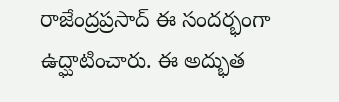రాజేంద్రప్రసాద్ ఈ సందర్భంగా ఉద్ఘాటించారు. ఈ అద్భుత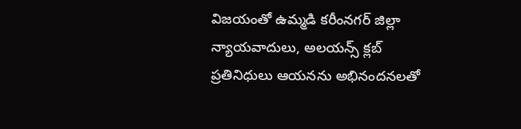విజయంతో ఉమ్మడి కరీంనగర్ జిల్లా న్యాయవాదులు, అలయన్స్ క్లబ్ ప్రతినిధులు ఆయనను అభినందనలతో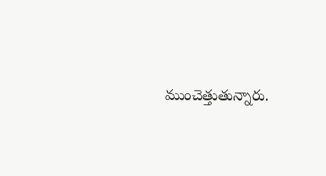ముంచెత్తుతున్నారు.